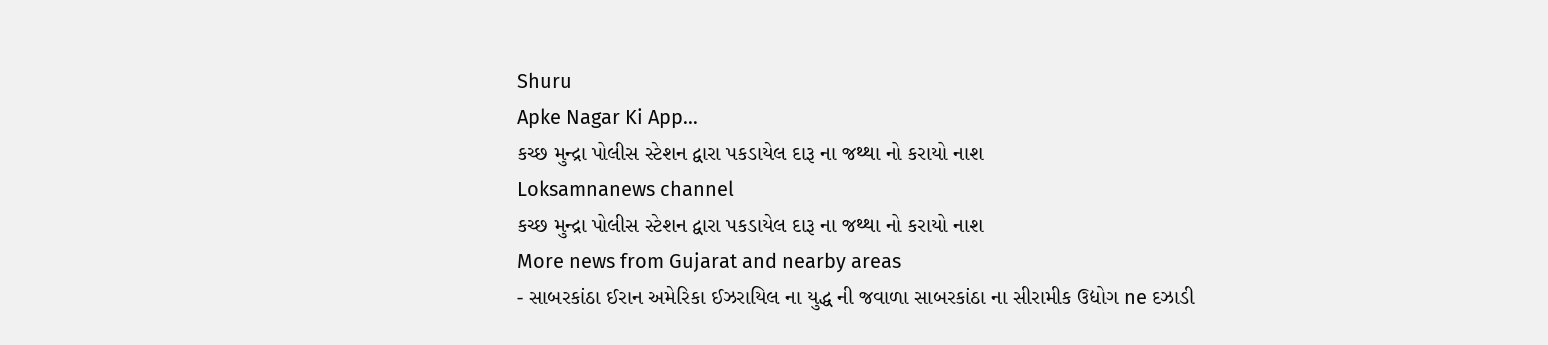Shuru
Apke Nagar Ki App…
કચ્છ મુન્દ્રા પોલીસ સ્ટેશન દ્વારા પકડાયેલ દારૂ ના જથ્થા નો કરાયો નાશ
Loksamnanews channel
કચ્છ મુન્દ્રા પોલીસ સ્ટેશન દ્વારા પકડાયેલ દારૂ ના જથ્થા નો કરાયો નાશ
More news from Gujarat and nearby areas
- સાબરકાંઠા ઈરાન અમેરિકા ઈઝરાયિલ ના યુદ્ધ ની જવાળા સાબરકાંઠા ના સીરામીક ઉદ્યોગ ne દઝાડી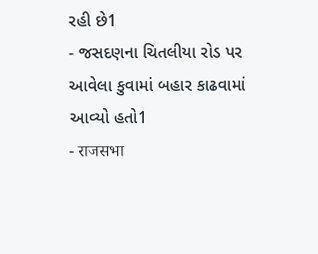રહી છે1
- જસદણના ચિતલીયા રોડ પર આવેલા કુવામાં બહાર કાઢવામાં આવ્યો હતો1
- राजसभा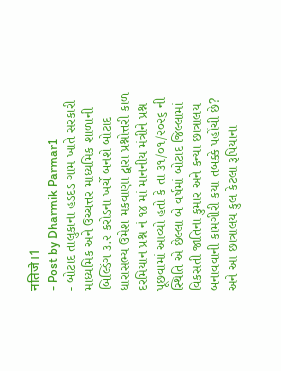नतिजे।1
- Post by Dharmik Parmar1
- બોટાદ તાલુકાના હડદડ ગામ ખાતે સરકારી માધ્યમિક અને ઉચ્ચત્તર માધ્યમિક શાળાની બિલ્ડિંગ ૩.૨ કરોડના ખર્ચે બનશે બોટાદ ધારાસભ્ય ઉમેશ મકવાણા દ્વારા પ્રશ્નોત્તરી કાળ દરમિયાન પ્રશ્ન નં ૧૪ માં માનનીય મંત્રીને પ્રશ્ન પૂછવામાં આવ્યો હતો કે તા ૩૧/૦૧/૨૦૨૬ ની સ્થિતિ એ છેલ્લા બે વર્ષમાં બોટાદ જિલ્લામાં વિકસતી જાતિના કુમાર અને કન્યા છાત્રાલય બનાવવાની કામગીરી કયા તબક્કે પહોંચી છે? અને આ છાત્રાલય કુલ કેટલા રૂપિયાના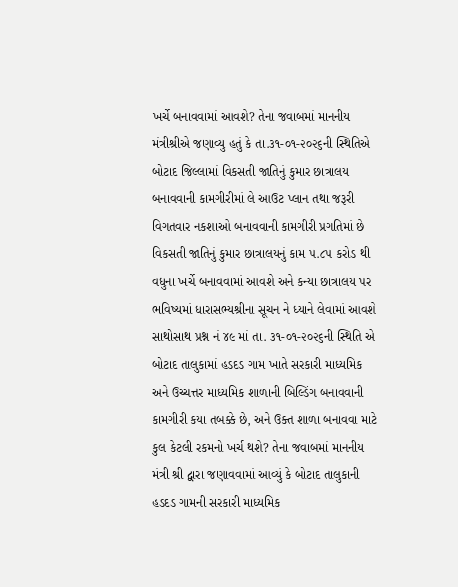ખર્ચે બનાવવામાં આવશે? તેના જવાબમાં માનનીય મંત્રીશ્રીએ જણાવ્યુ હતું કે તા.૩૧-૦૧-૨૦૨૬ની સ્થિતિએ બોટાદ જિલ્લામાં વિકસતી જાતિનું કુમાર છાત્રાલય બનાવવાની કામગીરીમાં લે આઉટ પ્લાન તથા જરૂરી વિગતવાર નકશાઓ બનાવવાની કામગીરી પ્રગતિમાં છે વિકસતી જાતિનું કુમાર છાત્રાલયનું કામ ૫.૮૫ કરોડ થી વધુના ખર્ચે બનાવવામાં આવશે અને કન્યા છાત્રાલય પર ભવિષ્યમાં ધારાસભ્યશ્રીના સૂચન ને ધ્યાને લેવામાં આવશે સાથોસાથ પ્રશ્ન નં ૪૯ માં તા. ૩૧-૦૧-૨૦૨૬ની સ્થિતિ એ બોટાદ તાલુકામાં હડદડ ગામ ખાતે સરકારી માધ્યમિક અને ઉચ્ચત્તર માધ્યમિક શાળાની બિલ્ડિંગ બનાવવાની કામગીરી કયા તબક્કે છે, અને ઉક્ત શાળા બનાવવા માટે કુલ કેટલી રકમનો ખર્ચ થશે? તેના જવાબમાં માનનીય મંત્રી શ્રી દ્વારા જણાવવામાં આવ્યું કે બોટાદ તાલુકાની હડદડ ગામની સરકારી માધ્યમિક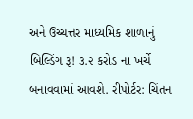અને ઉચ્ચત્તર માધ્યમિક શાળાનું બિલ્ડિંગ રૂ! ૩.૨ કરોડ ના ખર્ચે બનાવવામાં આવશે. રીપોર્ટર: ચિંતન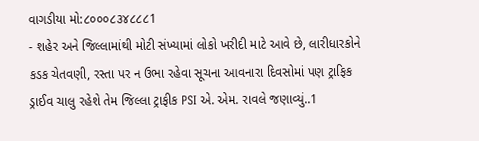વાગડીયા મો:૮૦૦૦૮૩૪૮૮૮1
- શહેર અને જિલ્લામાંથી મોટી સંખ્યામાં લોકો ખરીદી માટે આવે છે, લારીધારકોને કડક ચેતવણી, રસ્તા પર ન ઉભા રહેવા સૂચના આવનારા દિવસોમાં પણ ટ્રાફિક ડ્રાઈવ ચાલુ રહેશે તેમ જિલ્લા ટ્રાફીક PSI એ. એમ. રાવલે જણાવ્યું..1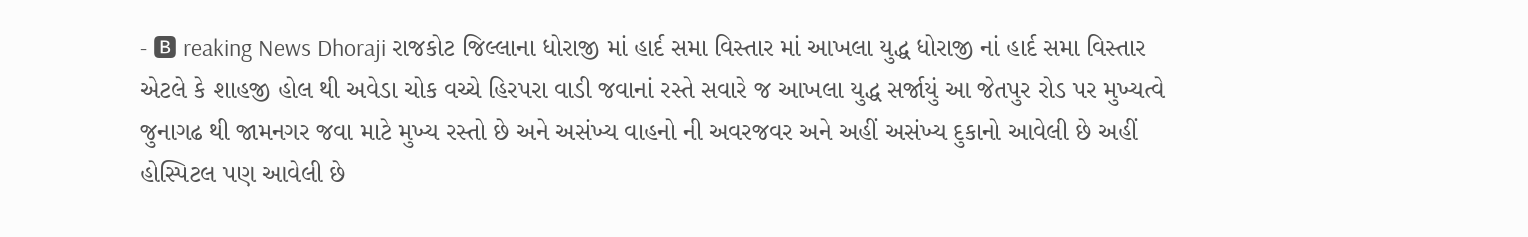- 🅱 reaking News Dhoraji રાજકોટ જિલ્લાના ધોરાજી માં હાર્દ સમા વિસ્તાર માં આખલા યુદ્ધ ધોરાજી નાં હાર્દ સમા વિસ્તાર એટલે કે શાહજી હોલ થી અવેડા ચોક વચ્ચે હિરપરા વાડી જવાનાં રસ્તે સવારે જ આખલા યુદ્ધ સર્જાયું આ જેતપુર રોડ પર મુખ્યત્વે જુનાગઢ થી જામનગર જવા માટે મુખ્ય રસ્તો છે અને અસંખ્ય વાહનો ની અવરજવર અને અહીં અસંખ્ય દુકાનો આવેલી છે અહીં હોસ્પિટલ પણ આવેલી છે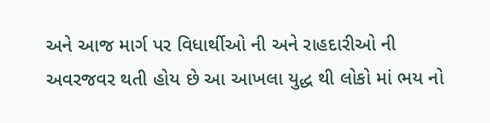અને આજ માર્ગ પર વિધાર્થીઓ ની અને રાહદારીઓ ની અવરજવર થતી હોય છે આ આખલા યુદ્ધ થી લોકો માં ભય નો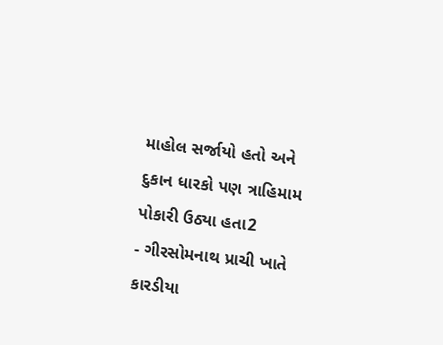માહોલ સર્જાયો હતો અને દુકાન ધારકો પણ ત્રાહિમામ પોકારી ઉઠ્યા હતા2
- ગીરસોમનાથ પ્રાચી ખાતે કારડીયા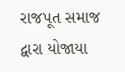રાજપૂત સમાજ દ્વારા યોજાયા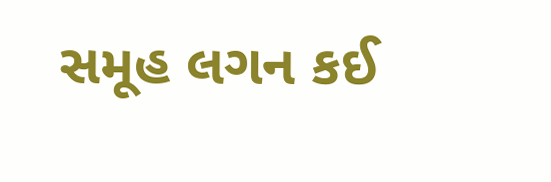સમૂહ લગન કઈ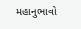મહાનુભાવો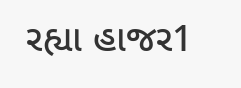રહ્યા હાજર1